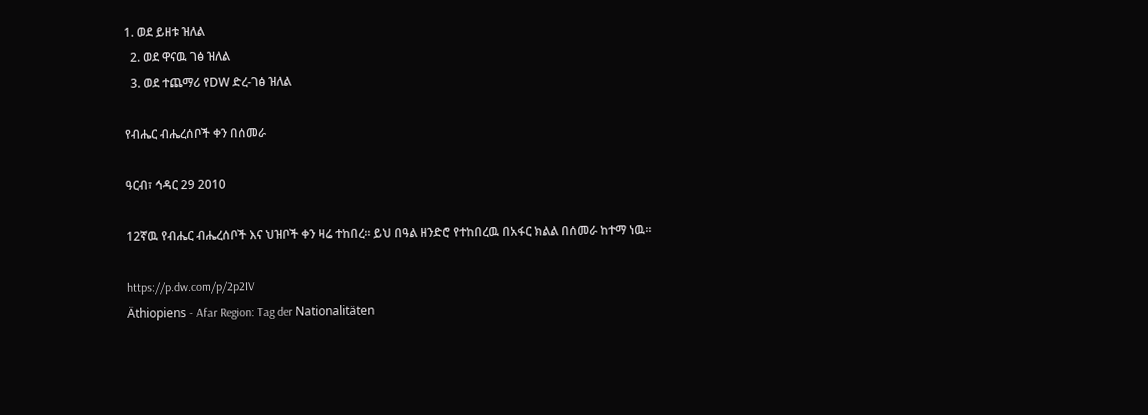1. ወደ ይዘቱ ዝለል
  2. ወደ ዋናዉ ገፅ ዝለል
  3. ወደ ተጨማሪ የDW ድረ-ገፅ ዝለል

የብሔር ብሔረሰቦች ቀን በሰመራ

ዓርብ፣ ኅዳር 29 2010

12ኛዉ የብሔር ብሔረሰቦች እና ህዝቦች ቀን ዛሬ ተከበረ። ይህ በዓል ዘንድሮ የተከበረዉ በአፋር ክልል በሰመራ ከተማ ነዉ።

https://p.dw.com/p/2p2IV
Äthiopiens - Afar Region: Tag der Nationalitäten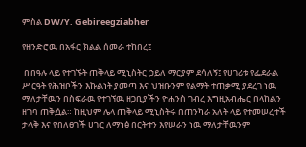ምስል DW/Y. Gebireegziabher

የዘንድሮዉ በአፋር ክልል ሰመራ ተከበረ፤

 በበዓሉ ላይ የተገኙት ጠቅላይ ሚኒስትር ኃይለ ማርያም ደሳለኝ፤ የሀገሪቱ የፌደራል ሥርዓት የሕዝቦችን እኩልነት ያመጣ እና ህዝቡንም የልማት ተጠቃሚ ያደረገ ነዉ ማለታቸዉን በስፍራዉ የተገኘዉ ዘጋቢያችን ዮሐንስ ገብረ እግዚአብሔር በላከልን ዘገባ ጠቅሷል። ከዚህም ሌላ ጠቅላይ ሚኒስትሩ በጠንካራ አለት ላይ የተመሠረተች ታላቅ እና የበለፀገች ሀገር ለማነፅ በርትተን እየሠራን ነዉ ማለታቸዉንም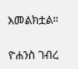አመልክቷል።

ዮሐንስ ገብረ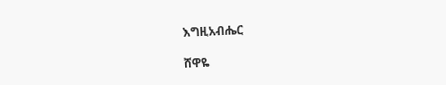እግዚአብሔር

ሸዋዬ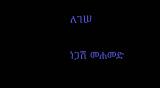ለገሠ

ነጋሽ መሐመድ